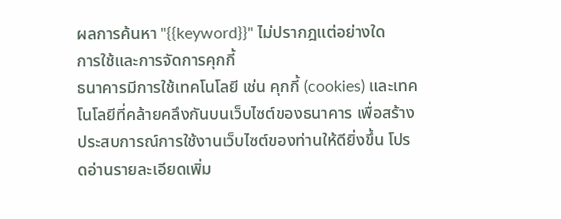ผลการค้นหา "{{keyword}}" ไม่ปรากฎแต่อย่างใด
การใช้และการจัดการคุกกี้
ธนาคารมีการใช้เทคโนโลยี เช่น คุกกี้ (cookies) และเทคโนโลยีที่คล้ายคลึงกันบนเว็บไซต์ของธนาคาร เพื่อสร้างประสบการณ์การใช้งานเว็บไซต์ของท่านให้ดียิ่งขึ้น โปรดอ่านรายละเอียดเพิ่ม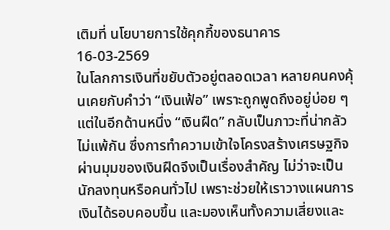เติมที่ นโยบายการใช้คุกกี้ของธนาคาร
16-03-2569
ในโลกการเงินที่ขยับตัวอยู่ตลอดเวลา หลายคนคงคุ้นเคยกับคำว่า “เงินเฟ้อ” เพราะถูกพูดถึงอยู่บ่อย ๆ แต่ในอีกด้านหนึ่ง “เงินฝืด” กลับเป็นภาวะที่น่ากลัวไม่แพ้กัน ซึ่งการทำความเข้าใจโครงสร้างเศรษฐกิจผ่านมุมของเงินฝืดจึงเป็นเรื่องสำคัญ ไม่ว่าจะเป็นนักลงทุนหรือคนทั่วไป เพราะช่วยให้เราวางแผนการเงินได้รอบคอบขึ้น และมองเห็นทั้งความเสี่ยงและ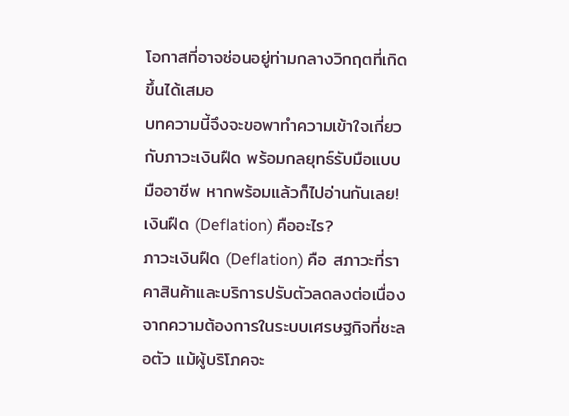โอกาสที่อาจซ่อนอยู่ท่ามกลางวิกฤตที่เกิดขึ้นได้เสมอ
บทความนี้จึงจะขอพาทำความเข้าใจเกี่ยวกับภาวะเงินฝืด พร้อมกลยุทธ์รับมือแบบมืออาชีพ หากพร้อมแล้วก็ไปอ่านกันเลย!
เงินฝืด (Deflation) คืออะไร?
ภาวะเงินฝืด (Deflation) คือ สภาวะที่ราคาสินค้าและบริการปรับตัวลดลงต่อเนื่อง จากความต้องการในระบบเศรษฐกิจที่ชะลอตัว แม้ผู้บริโภคจะ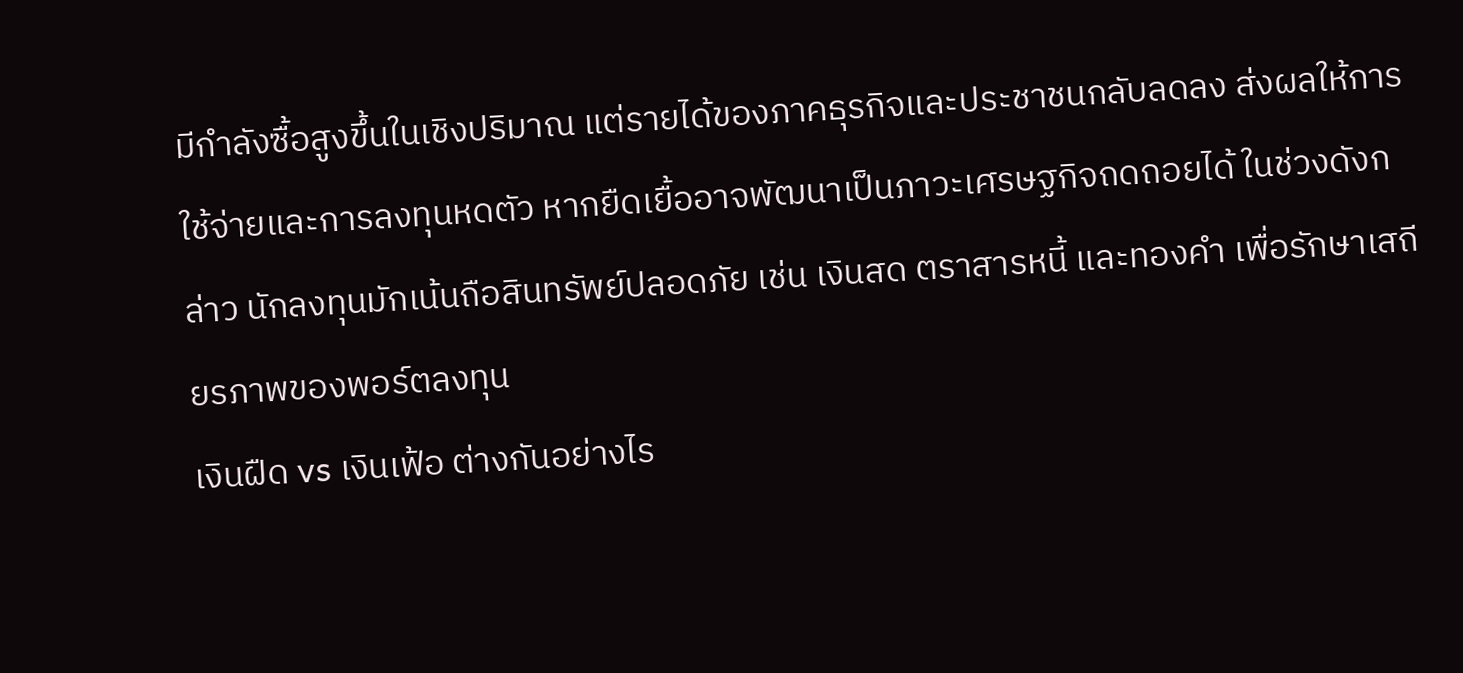มีกำลังซื้อสูงขึ้นในเชิงปริมาณ แต่รายได้ของภาคธุรกิจและประชาชนกลับลดลง ส่งผลให้การใช้จ่ายและการลงทุนหดตัว หากยืดเยื้ออาจพัฒนาเป็นภาวะเศรษฐกิจถดถอยได้ ในช่วงดังกล่าว นักลงทุนมักเน้นถือสินทรัพย์ปลอดภัย เช่น เงินสด ตราสารหนี้ และทองคำ เพื่อรักษาเสถียรภาพของพอร์ตลงทุน
เงินฝืด vs เงินเฟ้อ ต่างกันอย่างไร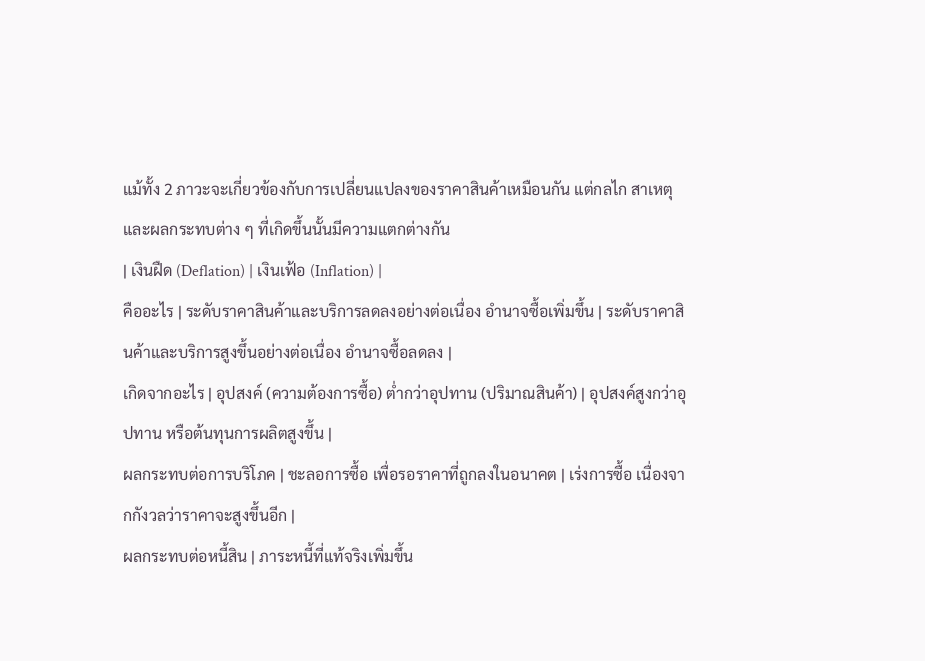แม้ทั้ง 2 ภาวะจะเกี่ยวข้องกับการเปลี่ยนแปลงของราคาสินค้าเหมือนกัน แต่กลไก สาเหตุ และผลกระทบต่าง ๆ ที่เกิดขึ้นนั้นมีความแตกต่างกัน
| เงินฝืด (Deflation) | เงินเฟ้อ (Inflation) |
คืออะไร | ระดับราคาสินค้าและบริการลดลงอย่างต่อเนื่อง อำนาจซื้อเพิ่มขึ้น | ระดับราคาสินค้าและบริการสูงขึ้นอย่างต่อเนื่อง อำนาจซื้อลดลง |
เกิดจากอะไร | อุปสงค์ (ความต้องการซื้อ) ต่ำกว่าอุปทาน (ปริมาณสินค้า) | อุปสงค์สูงกว่าอุปทาน หรือต้นทุนการผลิตสูงขึ้น |
ผลกระทบต่อการบริโภค | ชะลอการซื้อ เพื่อรอราคาที่ถูกลงในอนาคต | เร่งการซื้อ เนื่องจากกังวลว่าราคาจะสูงขึ้นอีก |
ผลกระทบต่อหนี้สิน | ภาระหนี้ที่แท้จริงเพิ่มขึ้น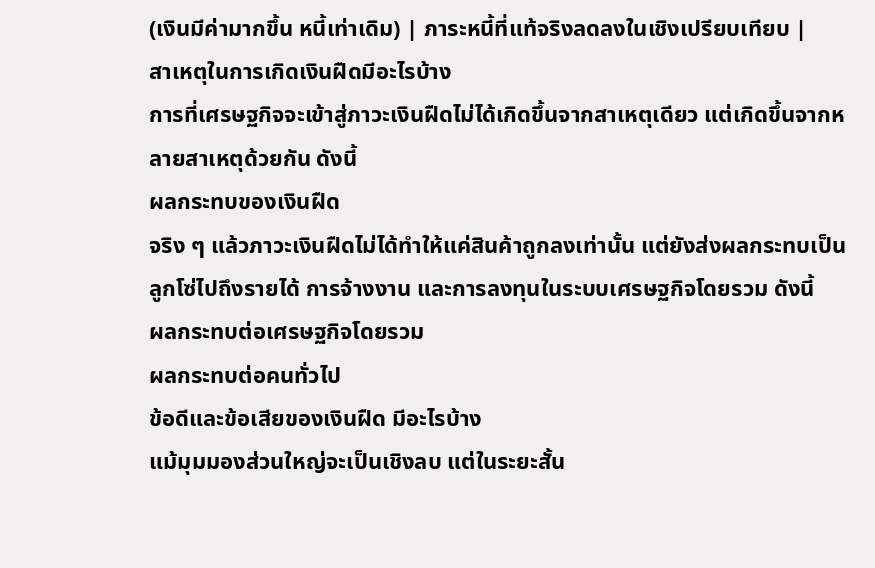(เงินมีค่ามากขึ้น หนี้เท่าเดิม) | ภาระหนี้ที่แท้จริงลดลงในเชิงเปรียบเทียบ |
สาเหตุในการเกิดเงินฝืดมีอะไรบ้าง
การที่เศรษฐกิจจะเข้าสู่ภาวะเงินฝืดไม่ได้เกิดขึ้นจากสาเหตุเดียว แต่เกิดขึ้นจากหลายสาเหตุด้วยกัน ดังนี้
ผลกระทบของเงินฝืด
จริง ๆ แล้วภาวะเงินฝืดไม่ได้ทำให้แค่สินค้าถูกลงเท่านั้น แต่ยังส่งผลกระทบเป็นลูกโซ่ไปถึงรายได้ การจ้างงาน และการลงทุนในระบบเศรษฐกิจโดยรวม ดังนี้
ผลกระทบต่อเศรษฐกิจโดยรวม
ผลกระทบต่อคนทั่วไป
ข้อดีและข้อเสียของเงินฝืด มีอะไรบ้าง
แม้มุมมองส่วนใหญ่จะเป็นเชิงลบ แต่ในระยะสั้น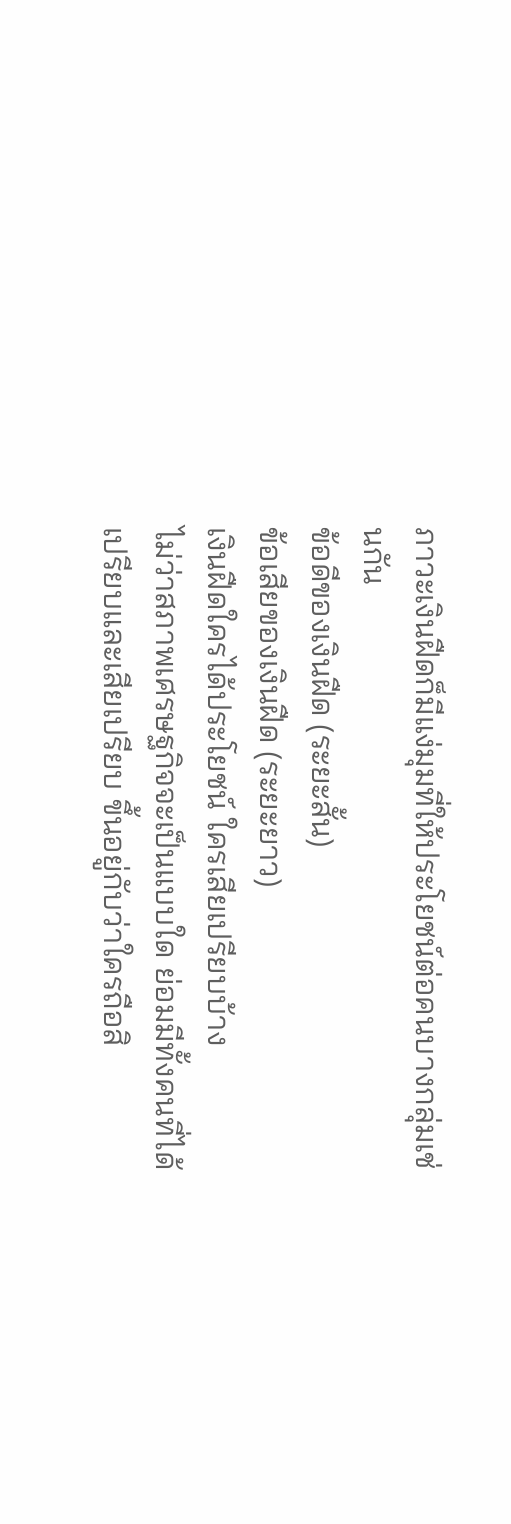ภาวะเงินฝืดก็มีแง่มุมที่ให้ประโยชน์ต่อคนบางกลุ่มเช่นกัน
ข้อดีของเงินฝืด (ระยะสั้น)
ข้อเสียของเงินฝืด (ระยะยาว)
เงินฝืดใครได้ประโยชน์ ใครเสียเปรียบบ้าง
ไม่ว่าสภาพเศรษฐกิจจะเป็นแบบใด ย่อมมีทั้งคนที่ได้เปรียบและเสียเปรียบ ขึ้นอยู่กับว่าใครถือสิ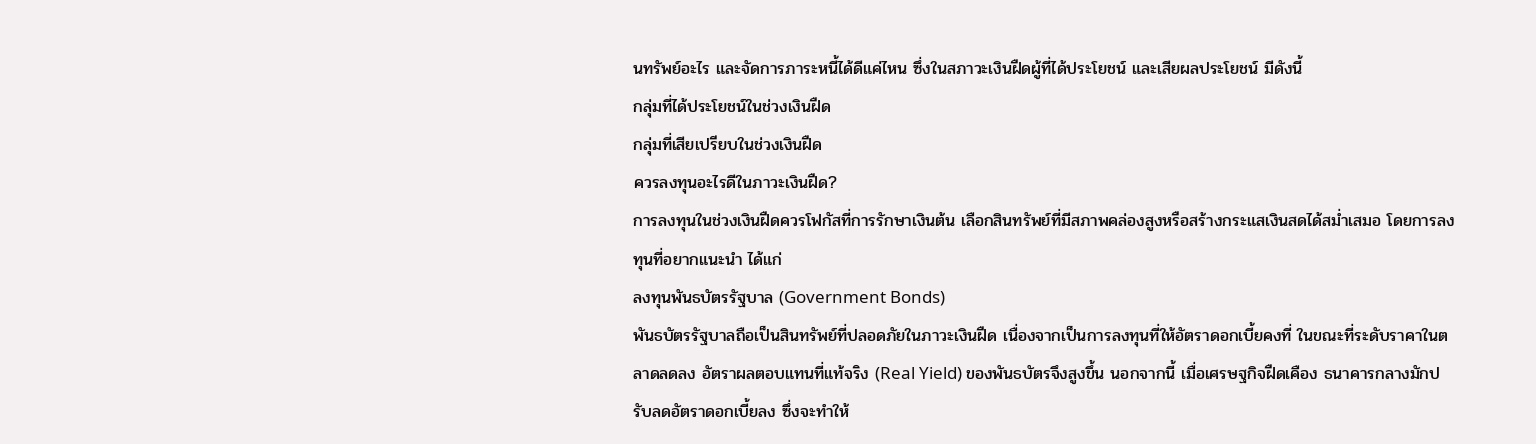นทรัพย์อะไร และจัดการภาระหนี้ได้ดีแค่ไหน ซึ่งในสภาวะเงินฝืดผู้ที่ได้ประโยชน์ และเสียผลประโยชน์ มีดังนี้
กลุ่มที่ได้ประโยชน์ในช่วงเงินฝืด
กลุ่มที่เสียเปรียบในช่วงเงินฝืด
ควรลงทุนอะไรดีในภาวะเงินฝืด?
การลงทุนในช่วงเงินฝืดควรโฟกัสที่การรักษาเงินต้น เลือกสินทรัพย์ที่มีสภาพคล่องสูงหรือสร้างกระแสเงินสดได้สม่ำเสมอ โดยการลงทุนที่อยากแนะนำ ได้แก่
ลงทุนพันธบัตรรัฐบาล (Government Bonds)
พันธบัตรรัฐบาลถือเป็นสินทรัพย์ที่ปลอดภัยในภาวะเงินฝืด เนื่องจากเป็นการลงทุนที่ให้อัตราดอกเบี้ยคงที่ ในขณะที่ระดับราคาในตลาดลดลง อัตราผลตอบแทนที่แท้จริง (Real Yield) ของพันธบัตรจึงสูงขึ้น นอกจากนี้ เมื่อเศรษฐกิจฝืดเคือง ธนาคารกลางมักปรับลดอัตราดอกเบี้ยลง ซึ่งจะทำให้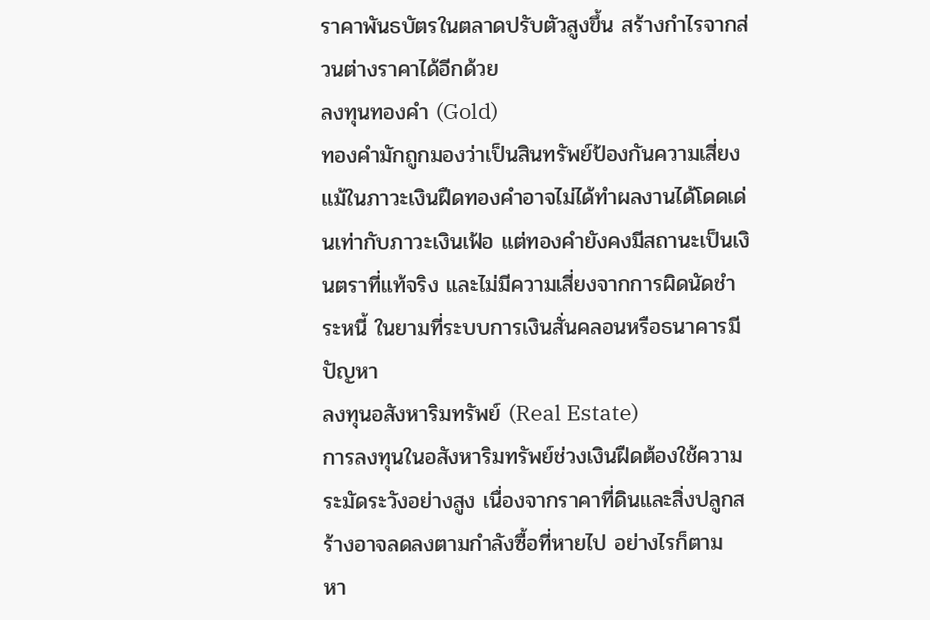ราคาพันธบัตรในตลาดปรับตัวสูงขึ้น สร้างกำไรจากส่วนต่างราคาได้อีกด้วย
ลงทุนทองคำ (Gold)
ทองคำมักถูกมองว่าเป็นสินทรัพย์ป้องกันความเสี่ยง แม้ในภาวะเงินฝืดทองคำอาจไม่ได้ทำผลงานได้โดดเด่นเท่ากับภาวะเงินเฟ้อ แต่ทองคำยังคงมีสถานะเป็นเงินตราที่แท้จริง และไม่มีความเสี่ยงจากการผิดนัดชำระหนี้ ในยามที่ระบบการเงินสั่นคลอนหรือธนาคารมีปัญหา
ลงทุนอสังหาริมทรัพย์ (Real Estate)
การลงทุนในอสังหาริมทรัพย์ช่วงเงินฝืดต้องใช้ความระมัดระวังอย่างสูง เนื่องจากราคาที่ดินและสิ่งปลูกสร้างอาจลดลงตามกำลังซื้อที่หายไป อย่างไรก็ตาม หา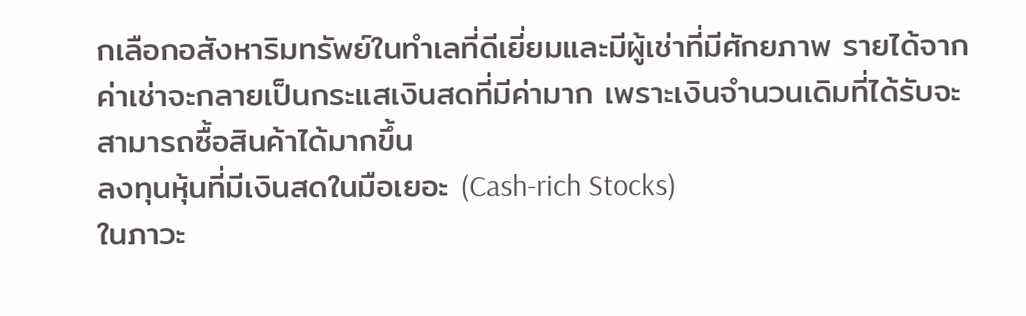กเลือกอสังหาริมทรัพย์ในทำเลที่ดีเยี่ยมและมีผู้เช่าที่มีศักยภาพ รายได้จากค่าเช่าจะกลายเป็นกระแสเงินสดที่มีค่ามาก เพราะเงินจำนวนเดิมที่ได้รับจะสามารถซื้อสินค้าได้มากขึ้น
ลงทุนหุ้นที่มีเงินสดในมือเยอะ (Cash-rich Stocks)
ในภาวะ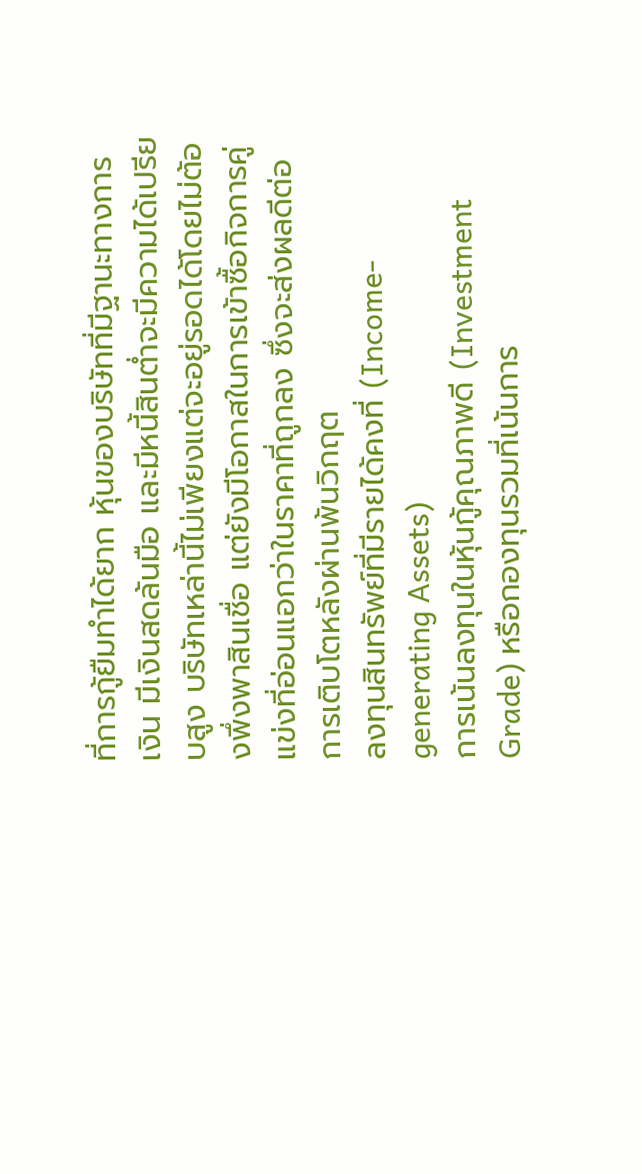ที่การกู้ยืมทำได้ยาก หุ้นของบริษัทที่มีฐานะทางการเงิน มีเงินสดล้นมือ และมีหนี้สินต่ำจะมีความได้เปรียบสูง บริษัทเหล่านี้ไม่เพียงแต่จะอยู่รอดได้โดยไม่ต้องพึ่งพาสินเชื่อ แต่ยังมีโอกาสในการเข้าซื้อกิจการคู่แข่งที่อ่อนแอกว่าในราคาที่ถูกลง ซึ่งจะส่งผลดีต่อการเติบโตหลังผ่านพ้นวิกฤต
ลงทุนสินทรัพย์ที่มีรายได้คงที่ (Income-generating Assets)
การเน้นลงทุนในหุ้นกู้คุณภาพดี (Investment Grade) หรือกองทุนรวมที่เน้นการ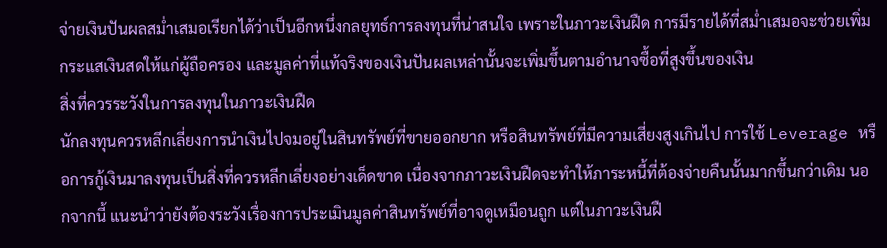จ่ายเงินปันผลสม่ำเสมอเรียกได้ว่าเป็นอีกหนึ่งกลยุทธ์การลงทุนที่น่าสนใจ เพราะในภาวะเงินฝืด การมีรายได้ที่สม่ำเสมอจะช่วยเพิ่มกระแสเงินสดให้แก่ผู้ถือครอง และมูลค่าที่แท้จริงของเงินปันผลเหล่านั้นจะเพิ่มขึ้นตามอำนาจซื้อที่สูงขึ้นของเงิน
สิ่งที่ควรระวังในการลงทุนในภาวะเงินฝืด
นักลงทุนควรหลีกเลี่ยงการนำเงินไปจมอยู่ในสินทรัพย์ที่ขายออกยาก หรือสินทรัพย์ที่มีความเสี่ยงสูงเกินไป การใช้ Leverage หรือการกู้เงินมาลงทุนเป็นสิ่งที่ควรหลีกเลี่ยงอย่างเด็ดขาด เนื่องจากภาวะเงินฝืดจะทำให้ภาระหนี้ที่ต้องจ่ายคืนนั้นมากขึ้นกว่าเดิม นอกจากนี้ แนะนำว่ายังต้องระวังเรื่องการประเมินมูลค่าสินทรัพย์ที่อาจดูเหมือนถูก แต่ในภาวะเงินฝื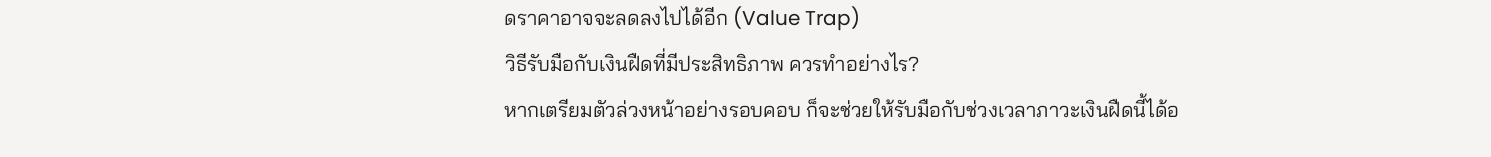ดราคาอาจจะลดลงไปได้อีก (Value Trap)
วิธีรับมือกับเงินฝืดที่มีประสิทธิภาพ ควรทำอย่างไร?
หากเตรียมตัวล่วงหน้าอย่างรอบคอบ ก็จะช่วยให้รับมือกับช่วงเวลาภาวะเงินฝืดนี้ได้อ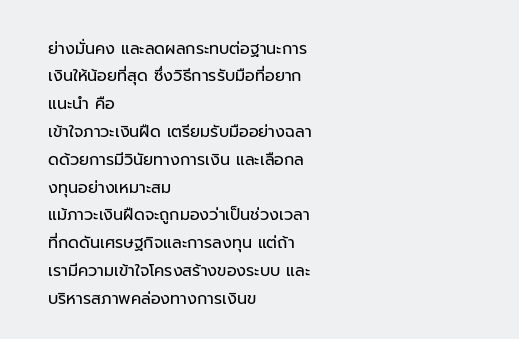ย่างมั่นคง และลดผลกระทบต่อฐานะการเงินให้น้อยที่สุด ซึ่งวิธีการรับมือที่อยากแนะนำ คือ
เข้าใจภาวะเงินฝืด เตรียมรับมืออย่างฉลาดด้วยการมีวินัยทางการเงิน และเลือกลงทุนอย่างเหมาะสม
แม้ภาวะเงินฝืดจะถูกมองว่าเป็นช่วงเวลาที่กดดันเศรษฐกิจและการลงทุน แต่ถ้าเรามีความเข้าใจโครงสร้างของระบบ และบริหารสภาพคล่องทางการเงินข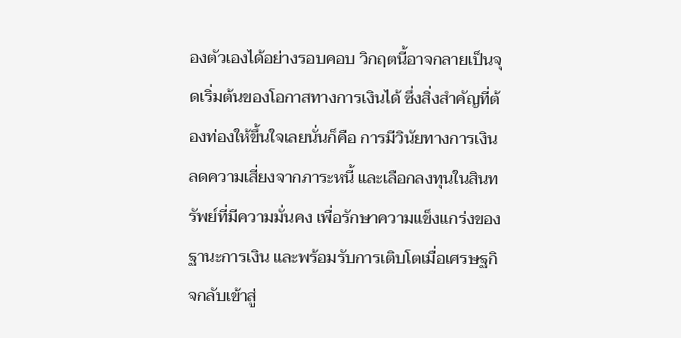องตัวเองได้อย่างรอบคอบ วิกฤตนี้อาจกลายเป็นจุดเริ่มต้นของโอกาสทางการเงินได้ ซึ่งสิ่งสำคัญที่ต้องท่องให้ขึ้นใจเลยนั่นก็คือ การมีวินัยทางการเงิน ลดความเสี่ยงจากภาระหนี้ และเลือกลงทุนในสินทรัพย์ที่มีความมั่นคง เพื่อรักษาความแข็งแกร่งของฐานะการเงิน และพร้อมรับการเติบโตเมื่อเศรษฐกิจกลับเข้าสู่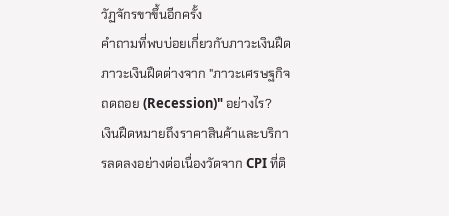วัฏจักรขาขึ้นอีกครั้ง
คำถามที่พบบ่อยเกี่ยวกับภาวะเงินฝืด
ภาวะเงินฝืดต่างจาก "ภาวะเศรษฐกิจถดถอย (Recession)" อย่างไร?
เงินฝืดหมายถึงราคาสินค้าและบริการลดลงอย่างต่อเนื่องวัดจาก CPI ที่ติ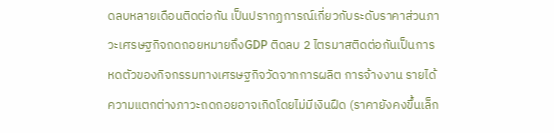ดลบหลายเดือนติดต่อกัน เป็นปรากฏการณ์เกี่ยวกับระดับราคาส่วนภาวะเศรษฐกิจถดถอยหมายถึงGDP ติดลบ 2 ไตรมาสติดต่อกันเป็นการหดตัวของกิจกรรมทางเศรษฐกิจวัดจากการผลิต การจ้างงาน รายได้ ความแตกต่างภาวะถดถอยอาจเกิดโดยไม่มีเงินฝืด (ราคายังคงขึ้นเล็ก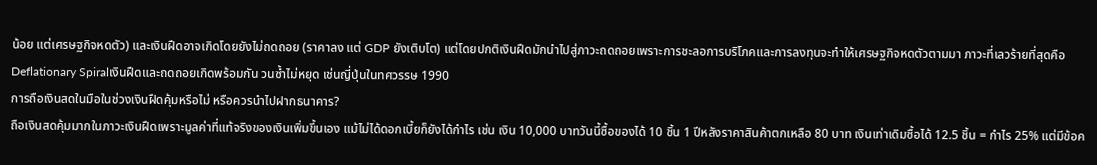น้อย แต่เศรษฐกิจหดตัว) และเงินฝืดอาจเกิดโดยยังไม่ถดถอย (ราคาลง แต่ GDP ยังเติบโต) แต่โดยปกติเงินฝืดมักนำไปสู่ภาวะถดถอยเพราะการชะลอการบริโภคและการลงทุนจะทำให้เศรษฐกิจหดตัวตามมา ภาวะที่เลวร้ายที่สุดคือDeflationary Spiralเงินฝืดและถดถอยเกิดพร้อมกัน วนซ้ำไม่หยุด เช่นญี่ปุ่นในทศวรรษ 1990
การถือเงินสดในมือในช่วงเงินฝืดคุ้มหรือไม่ หรือควรนำไปฝากธนาคาร?
ถือเงินสดคุ้มมากในภาวะเงินฝืดเพราะมูลค่าที่แท้จริงของเงินเพิ่มขึ้นเอง แม้ไม่ได้ดอกเบี้ยก็ยังได้กำไร เช่น เงิน 10,000 บาทวันนี้ซื้อของได้ 10 ชิ้น 1 ปีหลังราคาสินค้าตกเหลือ 80 บาท เงินเท่าเดิมซื้อได้ 12.5 ชิ้น = กำไร 25% แต่มีข้อค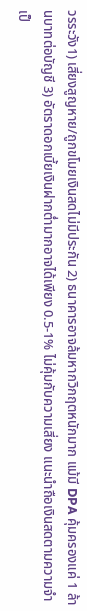วรระวัง1) เสี่ยงสูญหาย/ถูกขโมยเงินสดไม่มีประกัน 2) ธนาคารอาจล้มหากวิกฤตหนักมาก แม้มี DPA คุ้มครองแค่ 1 ล้านบาทต่อบัญชี 3) อัตราดอกเบี้ยเงินฝากต่ำมากอาจได้เพียง 0.5-1% ไม่คุ้มกับความเสี่ยง แนะนำถือเงินสดตามความจำเป็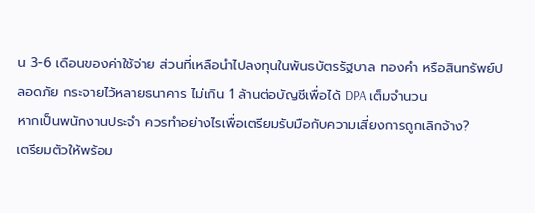น 3-6 เดือนของค่าใช้จ่าย ส่วนที่เหลือนำไปลงทุนในพันธบัตรรัฐบาล ทองคำ หรือสินทรัพย์ปลอดภัย กระจายไว้หลายธนาคาร ไม่เกิน 1 ล้านต่อบัญชีเพื่อได้ DPA เต็มจำนวน
หากเป็นพนักงานประจำ ควรทำอย่างไรเพื่อเตรียมรับมือกับความเสี่ยงการถูกเลิกจ้าง?
เตรียมตัวให้พร้อม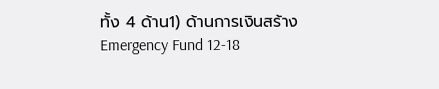ทั้ง 4 ด้าน1) ด้านการเงินสร้าง Emergency Fund 12-18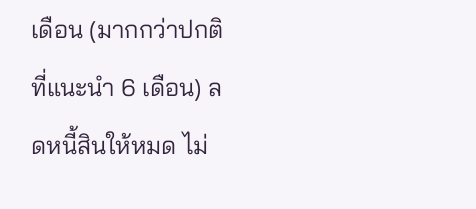เดือน (มากกว่าปกติที่แนะนำ 6 เดือน) ลดหนี้สินให้หมด ไม่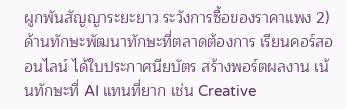ผูกพันสัญญาระยะยาว ระวังการซื้อของราคาแพง 2) ด้านทักษะพัฒนาทักษะที่ตลาดต้องการ เรียนคอร์สออนไลน์ ได้ใบประกาศนียบัตร สร้างพอร์ตผลงาน เน้นทักษะที่ AI แทนที่ยาก เช่น Creative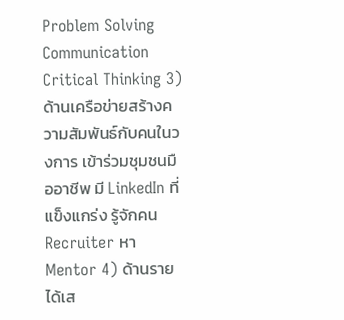Problem Solving Communication Critical Thinking 3) ด้านเครือข่ายสร้างความสัมพันธ์กับคนในวงการ เข้าร่วมชุมชนมืออาชีพ มี LinkedIn ที่แข็งแกร่ง รู้จักคน Recruiter หา Mentor 4) ด้านรายได้เส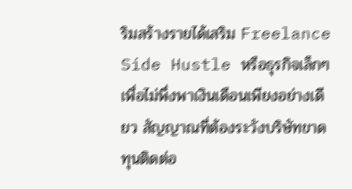ริมสร้างรายได้เสริม Freelance Side Hustle หรือธุรกิจเล็กๆ เพื่อไม่พึ่งพาเงินเดือนเพียงอย่างเดียว สัญญาณที่ต้องระวังบริษัทขาดทุนติดต่อ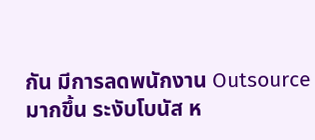กัน มีการลดพนักงาน Outsource มากขึ้น ระงับโบนัส ห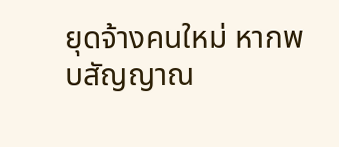ยุดจ้างคนใหม่ หากพบสัญญาณ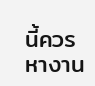นี้ควรหางาน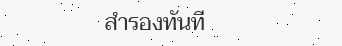สำรองทันที